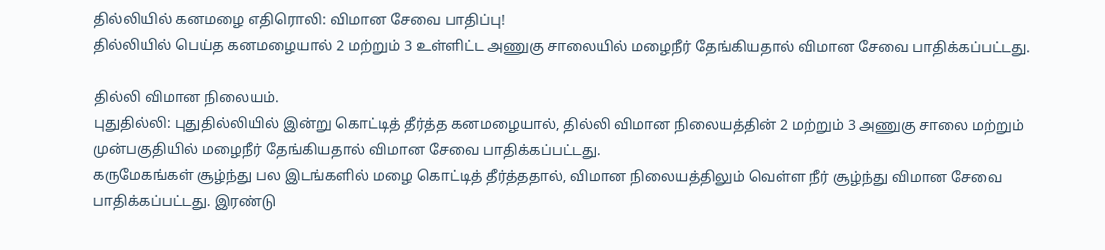தில்லியில் கனமழை எதிரொலி: விமான சேவை பாதிப்பு!
தில்லியில் பெய்த கனமழையால் 2 மற்றும் 3 உள்ளிட்ட அணுகு சாலையில் மழைநீர் தேங்கியதால் விமான சேவை பாதிக்கப்பட்டது.

தில்லி விமான நிலையம்.
புதுதில்லி: புதுதில்லியில் இன்று கொட்டித் தீர்த்த கனமழையால், தில்லி விமான நிலையத்தின் 2 மற்றும் 3 அணுகு சாலை மற்றும் முன்பகுதியில் மழைநீர் தேங்கியதால் விமான சேவை பாதிக்கப்பட்டது.
கருமேகங்கள் சூழ்ந்து பல இடங்களில் மழை கொட்டித் தீர்த்ததால், விமான நிலையத்திலும் வெள்ள நீர் சூழ்ந்து விமான சேவை பாதிக்கப்பட்டது. இரண்டு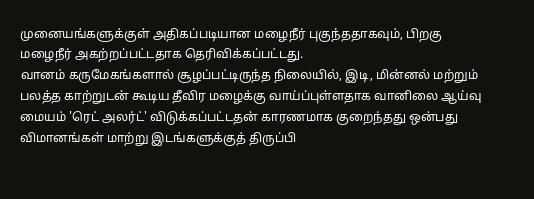முனையங்களுக்குள் அதிகப்படியான மழைநீர் புகுந்ததாகவும், பிறகு மழைநீர் அகற்றப்பட்டதாக தெரிவிக்கப்பட்டது.
வானம் கருமேகங்களால் சூழப்பட்டிருந்த நிலையில், இடி, மின்னல் மற்றும் பலத்த காற்றுடன் கூடிய தீவிர மழைக்கு வாய்ப்புள்ளதாக வானிலை ஆய்வு மையம் 'ரெட் அலர்ட்' விடுக்கப்பட்டதன் காரணமாக குறைந்தது ஒன்பது விமானங்கள் மாற்று இடங்களுக்குத் திருப்பி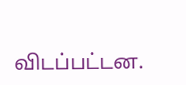விடப்பட்டன.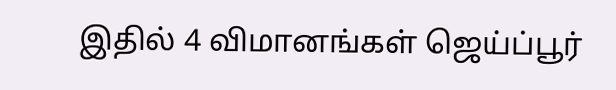இதில் 4 விமானங்கள் ஜெய்ப்பூர்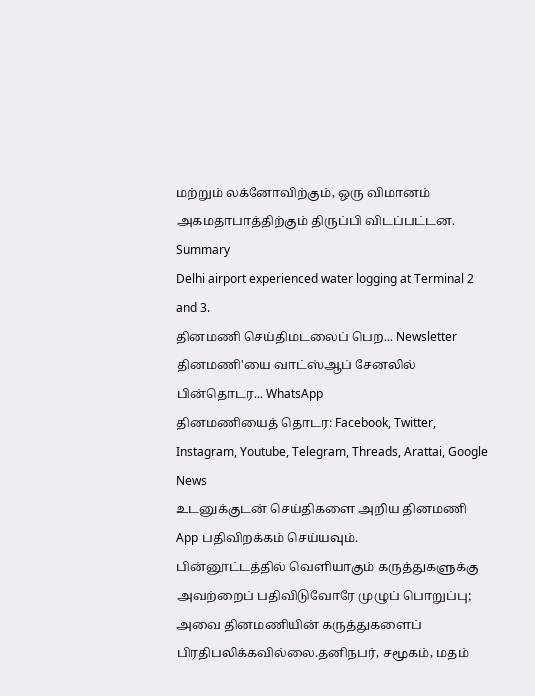மற்றும் லக்னோவிற்கும், ஒரு விமானம் அகமதாபாத்திற்கும் திருப்பி விடப்பட்டன.
Summary
Delhi airport experienced water logging at Terminal 2 and 3.
தினமணி செய்திமடலைப் பெற... Newsletter
தினமணி'யை வாட்ஸ்ஆப் சேனலில் பின்தொடர... WhatsApp
தினமணியைத் தொடர: Facebook, Twitter, Instagram, Youtube, Telegram, Threads, Arattai, Google News
உடனுக்குடன் செய்திகளை அறிய தினமணி App பதிவிறக்கம் செய்யவும்.
பின்னூட்டத்தில் வெளியாகும் கருத்துகளுக்கு அவற்றைப் பதிவிடுவோரே முழுப் பொறுப்பு; அவை தினமணியின் கருத்துகளைப் பிரதிபலிக்கவில்லை.தனிநபர், சமூகம், மதம்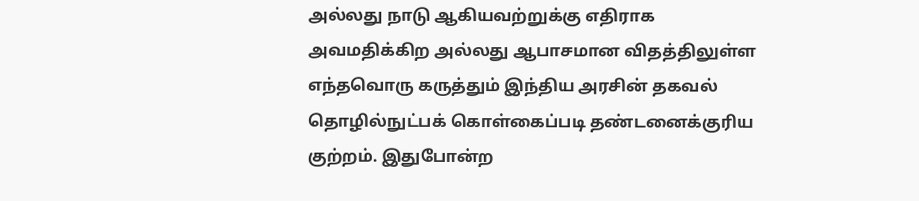அல்லது நாடு ஆகியவற்றுக்கு எதிராக அவமதிக்கிற அல்லது ஆபாசமான விதத்திலுள்ள எந்தவொரு கருத்தும் இந்திய அரசின் தகவல் தொழில்நுட்பக் கொள்கைப்படி தண்டனைக்குரிய குற்றம். இதுபோன்ற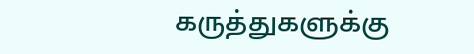கருத்துகளுக்கு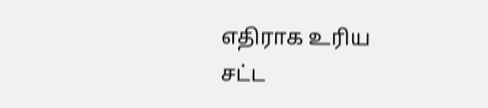எதிராக உரிய சட்ட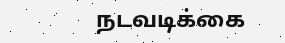நடவடிக்கை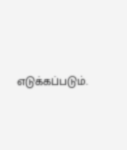எடுக்கப்படும்.